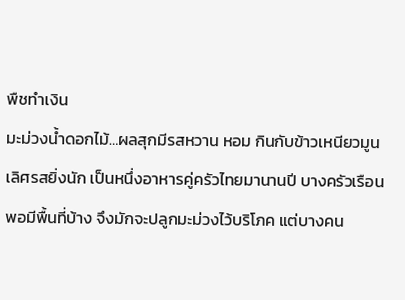พืชทำเงิน
มะม่วงน้ำดอกไม้…ผลสุกมีรสหวาน หอม กินกับข้าวเหนียวมูนเลิศรสยิ่งนัก เป็นหนึ่งอาหารคู่ครัวไทยมานานปี บางครัวเรือนพอมีพื้นที่บ้าง จึงมักจะปลูกมะม่วงไว้บริโภค แต่บางคน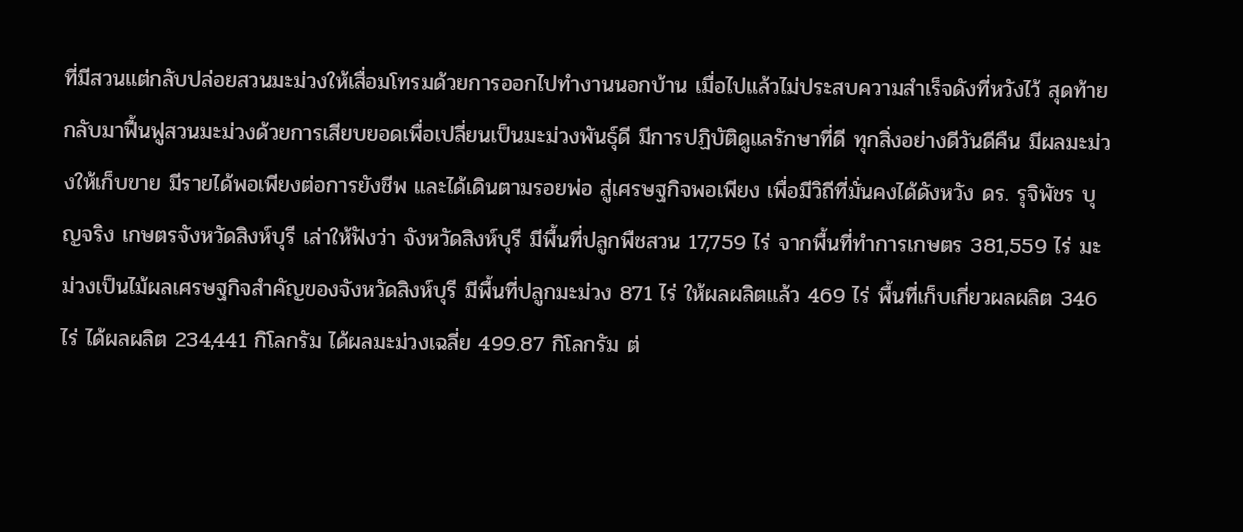ที่มีสวนแต่กลับปล่อยสวนมะม่วงให้เสื่อมโทรมด้วยการออกไปทำงานนอกบ้าน เมื่อไปแล้วไม่ประสบความสำเร็จดังที่หวังไว้ สุดท้าย กลับมาฟื้นฟูสวนมะม่วงด้วยการเสียบยอดเพื่อเปลี่ยนเป็นมะม่วงพันธุ์ดี มีการปฏิบัติดูแลรักษาที่ดี ทุกสิ่งอย่างดีวันดีคืน มีผลมะม่วงให้เก็บขาย มีรายได้พอเพียงต่อการยังชีพ และได้เดินตามรอยพ่อ สู่เศรษฐกิจพอเพียง เพื่อมีวิถีที่มั่นคงได้ดังหวัง ดร. รุจิพัชร บุญจริง เกษตรจังหวัดสิงห์บุรี เล่าให้ฟังว่า จังหวัดสิงห์บุรี มีพื้นที่ปลูกพืชสวน 17,759 ไร่ จากพื้นที่ทำการเกษตร 381,559 ไร่ มะม่วงเป็นไม้ผลเศรษฐกิจสำคัญของจังหวัดสิงห์บุรี มีพื้นที่ปลูกมะม่วง 871 ไร่ ให้ผลผลิตแล้ว 469 ไร่ พื้นที่เก็บเกี่ยวผลผลิต 346 ไร่ ได้ผลผลิต 234,441 กิโลกรัม ได้ผลมะม่วงเฉลี่ย 499.87 กิโลกรัม ต่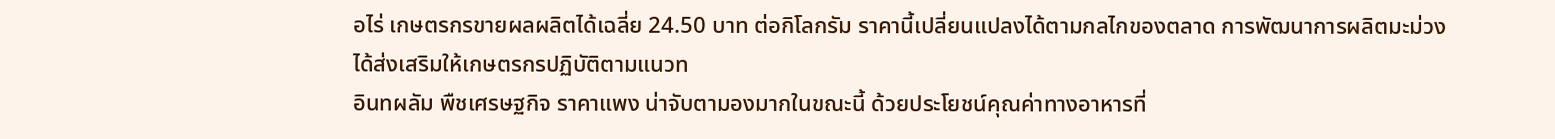อไร่ เกษตรกรขายผลผลิตได้เฉลี่ย 24.50 บาท ต่อกิโลกรัม ราคานี้เปลี่ยนแปลงได้ตามกลไกของตลาด การพัฒนาการผลิตมะม่วง ได้ส่งเสริมให้เกษตรกรปฏิบัติตามแนวท
อินทผลัม พืชเศรษฐกิจ ราคาแพง น่าจับตามองมากในขณะนี้ ด้วยประโยชน์คุณค่าทางอาหารที่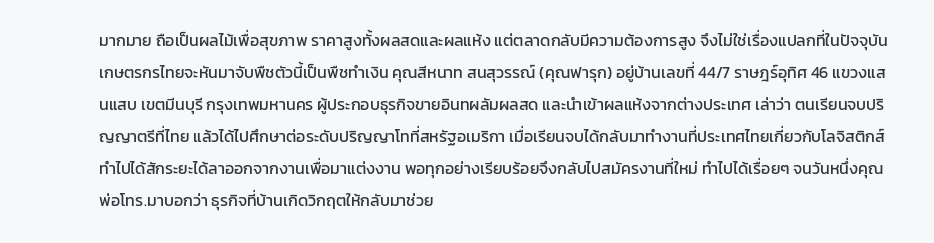มากมาย ถือเป็นผลไม้เพื่อสุขภาพ ราคาสูงทั้งผลสดและผลแห้ง แต่ตลาดกลับมีความต้องการสูง จึงไม่ใช่เรื่องแปลกที่ในปัจจุบันเกษตรกรไทยจะหันมาจับพืชตัวนี้เป็นพืชทำเงิน คุณสีหนาท สนสุวรรณ์ (คุณฟารุก) อยู่บ้านเลขที่ 44/7 ราษฎร์อุทิศ 46 แขวงแสนแสบ เขตมีนบุรี กรุงเทพมหานคร ผู้ประกอบธุรกิจขายอินทผลัมผลสด และนำเข้าผลแห้งจากต่างประเทศ เล่าว่า ตนเรียนจบปริญญาตรีที่ไทย แล้วได้ไปศึกษาต่อระดับปริญญาโทที่สหรัฐอเมริกา เมื่อเรียนจบได้กลับมาทำงานที่ประเทศไทยเกี่ยวกับโลจิสติกส์ ทำไปได้สักระยะได้ลาออกจากงานเพื่อมาแต่งงาน พอทุกอย่างเรียบร้อยจึงกลับไปสมัครงานที่ใหม่ ทำไปได้เรื่อยๆ จนวันหนึ่งคุณพ่อโทร.มาบอกว่า ธุรกิจที่บ้านเกิดวิกฤตให้กลับมาช่วย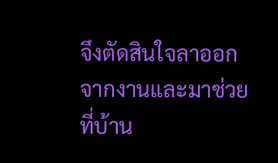จึงตัดสินใจลาออกจากงานและมาช่วยที่บ้าน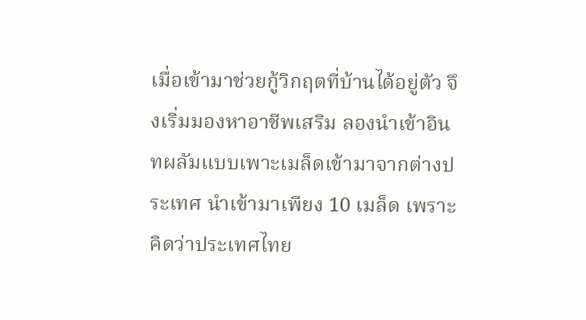เมื่อเข้ามาช่วยกู้วิกฤตที่บ้านได้อยู่ตัว จึงเริ่มมองหาอาชีพเสริม ลองนำเข้าอินทผลัมแบบเพาะเมล็ดเข้ามาจากต่างประเทศ นำเข้ามาเพียง 10 เมล็ด เพราะคิดว่าประเทศไทย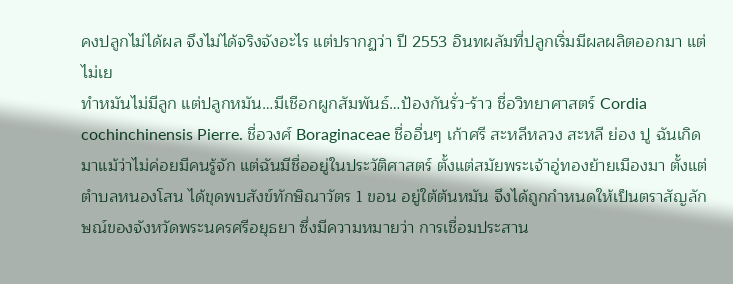คงปลูกไม่ได้ผล จึงไม่ได้จริงจังอะไร แต่ปรากฏว่า ปี 2553 อินทผลัมที่ปลูกเริ่มมีผลผลิตออกมา แต่ไม่เย
ทำหมันไม่มีลูก แต่ปลูกหมัน…มีเชือกผูกสัมพันธ์…ป้องกันรั่ว-ร้าว ชื่อวิทยาศาสตร์ Cordia cochinchinensis Pierre. ชื่อวงศ์ Boraginaceae ชื่ออื่นๆ เก้าศรี สะหลีหลวง สะหลี ย่อง ปู ฉันเกิดมาแม้ว่าไม่ค่อยมีคนรู้จัก แต่ฉันมีชื่ออยู่ในประวัติศาสตร์ ตั้งแต่สมัยพระเจ้าอู่ทองย้ายเมืองมา ตั้งแต่ตำบลหนองโสน ได้ขุดพบสังข์ทักษิณาวัตร 1 ขอน อยู่ใต้ต้นหมัน จึงได้ถูกกำหนดให้เป็นตราสัญลักษณ์ของจังหวัดพระนครศรีอยุธยา ซึ่งมีความหมายว่า การเชื่อมประสาน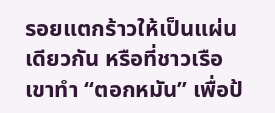รอยแตกร้าวให้เป็นแผ่นเดียวกัน หรือที่ชาวเรือเขาทำ “ตอกหมัน” เพื่อป้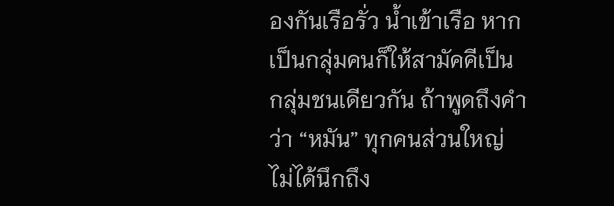องกันเรือรั่ว น้ำเข้าเรือ หากเป็นกลุ่มคนก็ให้สามัคคีเป็นกลุ่มชนเดียวกัน ถ้าพูดถึงคำว่า “หมัน” ทุกคนส่วนใหญ่ไม่ได้นึกถึง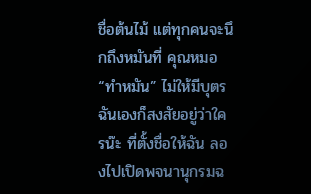ชื่อต้นไม้ แต่ทุกคนจะนึกถึงหมันที่ คุณหมอ “ทำหมัน” ไม่ให้มีบุตร ฉันเองก็สงสัยอยู่ว่าใครน๊ะ ที่ตั้งชื่อให้ฉัน ลองไปเปิดพจนานุกรมฉ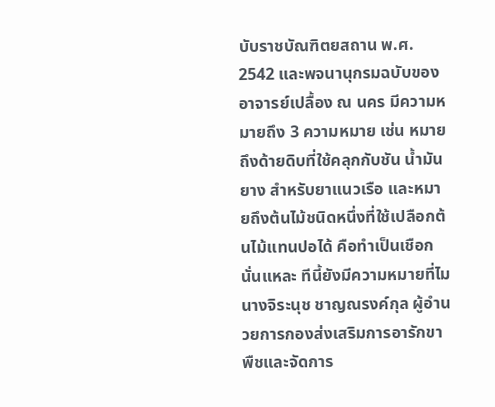บับราชบัณฑิตยสถาน พ.ศ. 2542 และพจนานุกรมฉบับของ อาจารย์เปลื้อง ณ นคร มีความหมายถึง 3 ความหมาย เช่น หมายถึงด้ายดิบที่ใช้คลุกกับชัน น้ำมันยาง สำหรับยาแนวเรือ และหมายถึงต้นไม้ชนิดหนึ่งที่ใช้เปลือกต้นไม้แทนปอได้ คือทำเป็นเชือกนั่นแหละ ทีนี้ยังมีความหมายที่ไม
นางจิระนุช ชาญณรงค์กุล ผู้อำนวยการกองส่งเสริมการอารักขาพืชและจัดการ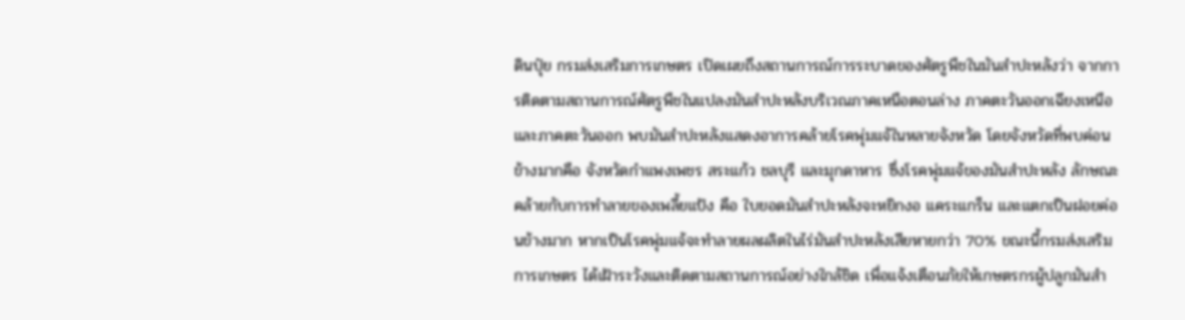ดินปุ๋ย กรมส่งเสริมการเกษตร เปิดเผยถึงสถานการณ์การระบาดของศัตรูพืชในมันสำปะหลังว่า จากการติดตามสถานการณ์ศัตรูพืชในแปลงมันสำปะหลังบริเวณภาคเหนือตอนล่าง ภาคตะวันออกเฉียงเหนือ และภาคตะวันออก พบมันสำปะหลังแสดงอาการคล้ายโรคพุ่มแจ้ในหลายจังหวัด โดยจังหวัดที่พบค่อนข้างมากคือ จังหวัดกำแพงเพชร สระแก้ว ชลบุรี และมุกดาหาร ซึ่งโรคพุ่มแจ้ของมันสำปะหลัง ลักษณะคล้ายกับการทำลายของเพลี้ยแป้ง คือ ใบยอดมันสำปะหลังจะหยิกงอ แคระแกร็น และแตกเป็นฝอยค่อนข้างมาก หากเป็นโรคพุ่มแจ้จะทำลายผลผลิตในไร่มันสำปะหลังเสียหายกว่า 70% ขณะนี้กรมส่งเสริมการเกษตร ได้เฝ้าระวังและติดตามสถานการณ์อย่างใกล้ชิด เพื่อแจ้งเตือนภัยให้เกษตรกรผู้ปลูกมันสำ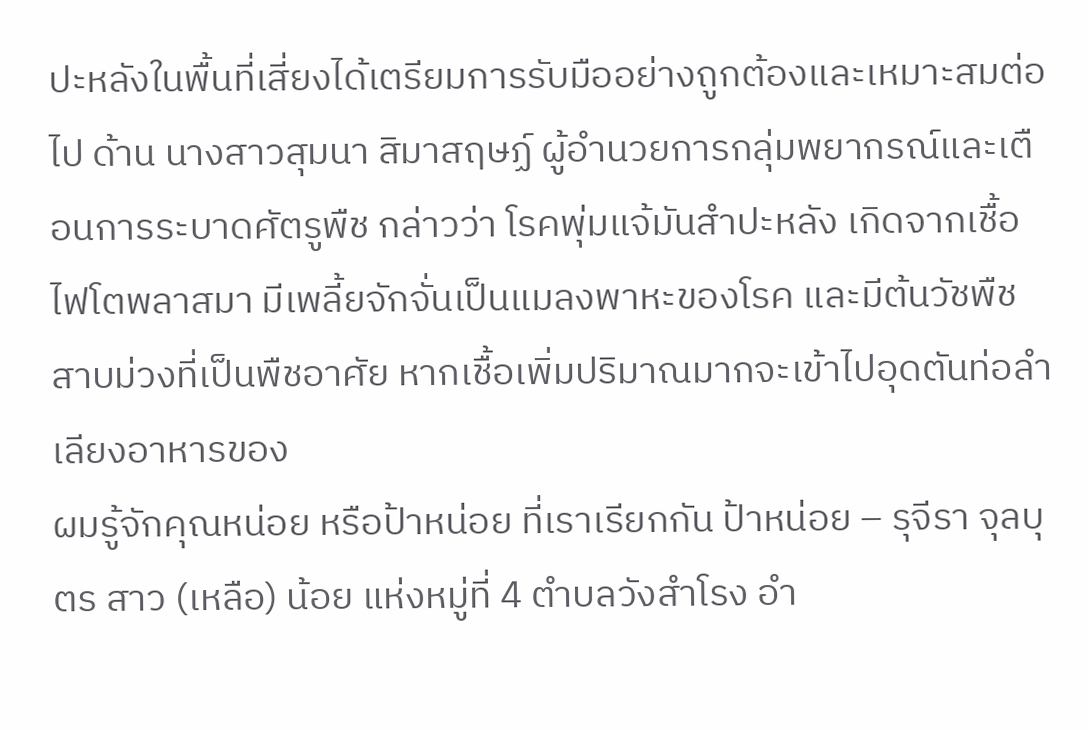ปะหลังในพื้นที่เสี่ยงได้เตรียมการรับมืออย่างถูกต้องและเหมาะสมต่อไป ด้าน นางสาวสุมนา สิมาสฤษฏ์ ผู้อำนวยการกลุ่มพยากรณ์และเตือนการระบาดศัตรูพืช กล่าวว่า โรคพุ่มแจ้มันสำปะหลัง เกิดจากเชื้อไฟโตพลาสมา มีเพลี้ยจักจั่นเป็นแมลงพาหะของโรค และมีต้นวัชพืชสาบม่วงที่เป็นพืชอาศัย หากเชื้อเพิ่มปริมาณมากจะเข้าไปอุดตันท่อลำเลียงอาหารของ
ผมรู้จักคุณหน่อย หรือป้าหน่อย ที่เราเรียกกัน ป้าหน่อย – รุจีรา จุลบุตร สาว (เหลือ) น้อย แห่งหมู่ที่ 4 ตำบลวังสำโรง อำ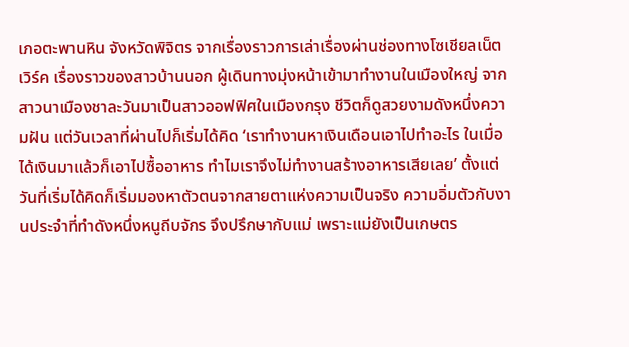เภอตะพานหิน จังหวัดพิจิตร จากเรื่องราวการเล่าเรื่องผ่านช่องทางโซเชียลเน็ตเวิร์ค เรื่องราวของสาวบ้านนอก ผู้เดินทางมุ่งหน้าเข้ามาทำงานในเมืองใหญ่ จากสาวนาเมืองชาละวันมาเป็นสาวออฟฟิศในเมืองกรุง ชีวิตก็ดูสวยงามดังหนึ่งความฝัน แต่วันเวลาที่ผ่านไปก็เริ่มได้คิด ‘เราทำงานหาเงินเดือนเอาไปทำอะไร ในเมื่อได้เงินมาแล้วก็เอาไปซื้ออาหาร ทำไมเราจึงไม่ทำงานสร้างอาหารเสียเลย’ ตั้งแต่วันที่เริ่มได้คิดก็เริ่มมองหาตัวตนจากสายตาแห่งความเป็นจริง ความอิ่มตัวกับงานประจำที่ทำดังหนึ่งหนูถีบจักร จึงปรึกษากับแม่ เพราะแม่ยังเป็นเกษตร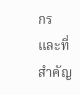กร และที่สำคัญ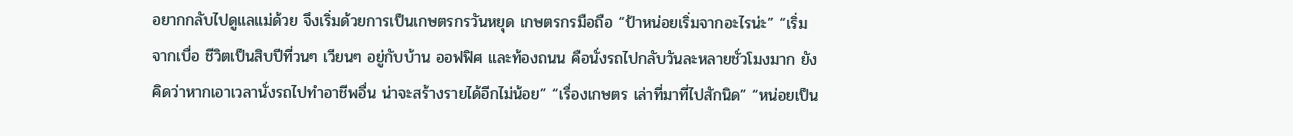อยากกลับไปดูแลแม่ด้วย จึงเริ่มด้วยการเป็นเกษตรกรวันหยุด เกษตรกรมือถือ “ป้าหน่อยเริ่มจากอะไรน่ะ” “เริ่มจากเบื่อ ชีวิตเป็นสิบปีที่วนๆ เวียนๆ อยู่กับบ้าน ออฟฟิศ และท้องถนน คือนั่งรถไปกลับวันละหลายชั่วโมงมาก ยังคิดว่าหากเอาเวลานั่งรถไปทำอาชีพอื่น น่าจะสร้างรายได้อีกไม่น้อย” “เรื่องเกษตร เล่าที่มาที่ไปสักนิด” “หน่อยเป็น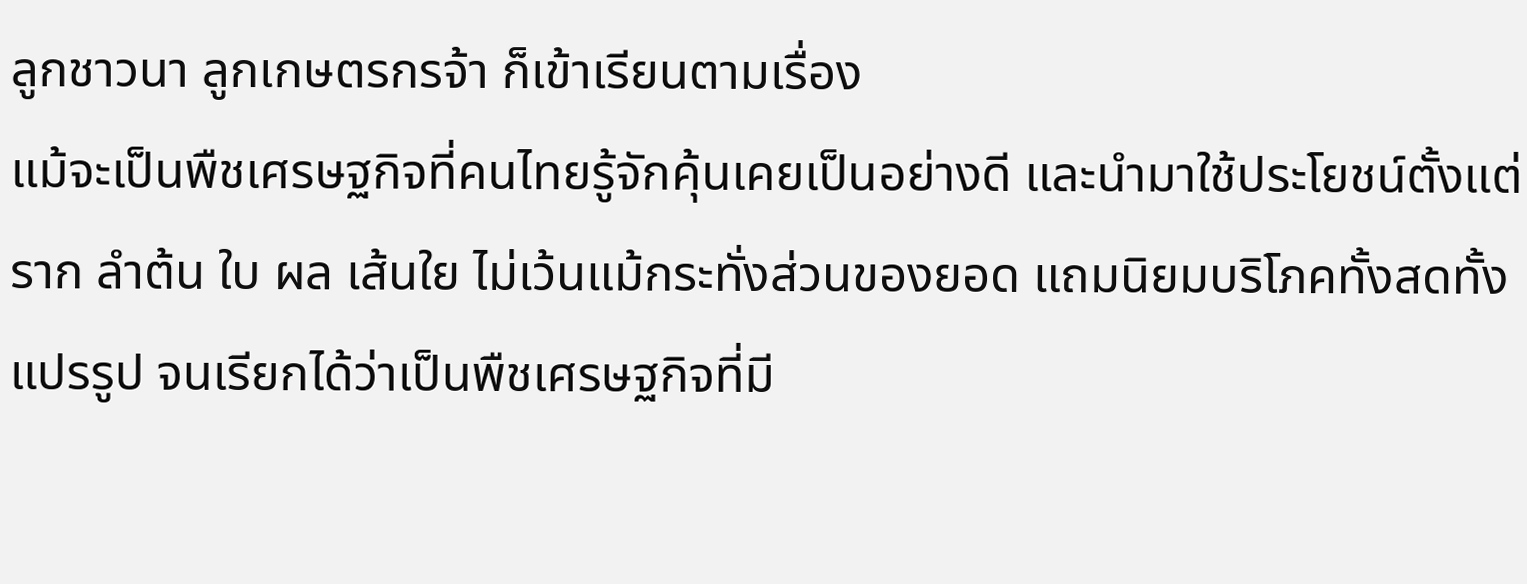ลูกชาวนา ลูกเกษตรกรจ้า ก็เข้าเรียนตามเรื่อง
แม้จะเป็นพืชเศรษฐกิจที่คนไทยรู้จักคุ้นเคยเป็นอย่างดี และนำมาใช้ประโยชน์ตั้งแต่ราก ลำต้น ใบ ผล เส้นใย ไม่เว้นแม้กระทั่งส่วนของยอด แถมนิยมบริโภคทั้งสดทั้งแปรรูป จนเรียกได้ว่าเป็นพืชเศรษฐกิจที่มี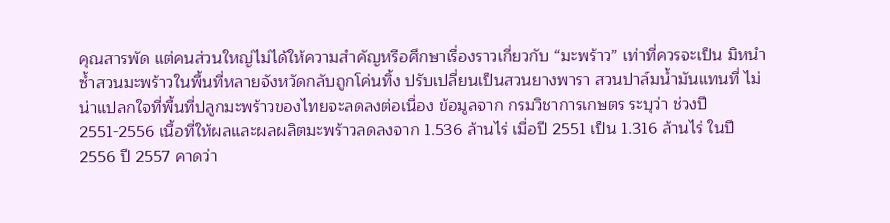คุณสารพัด แต่คนส่วนใหญ่ไม่ได้ให้ความสำคัญหรือศึกษาเรื่องราวเกี่ยวกับ “มะพร้าว” เท่าที่ควรจะเป็น มิหนำซ้ำสวนมะพร้าวในพื้นที่หลายจังหวัดกลับถูกโค่นทิ้ง ปรับเปลี่ยนเป็นสวนยางพารา สวนปาล์มน้ำมันแทนที่ ไม่น่าแปลกใจที่พื้นที่ปลูกมะพร้าวของไทยจะลดลงต่อเนื่อง ข้อมูลจาก กรมวิชาการเกษตร ระบุว่า ช่วงปี 2551-2556 เนื้อที่ให้ผลและผลผลิตมะพร้าวลดลงจาก 1.536 ล้านไร่ เมื่อปี 2551 เป็น 1.316 ล้านไร่ ในปี 2556 ปี 2557 คาดว่า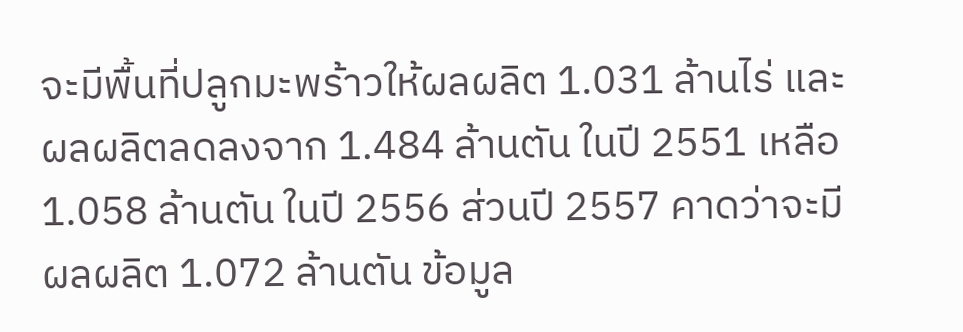จะมีพื้นที่ปลูกมะพร้าวให้ผลผลิต 1.031 ล้านไร่ และผลผลิตลดลงจาก 1.484 ล้านตัน ในปี 2551 เหลือ 1.058 ล้านตัน ในปี 2556 ส่วนปี 2557 คาดว่าจะมีผลผลิต 1.072 ล้านตัน ข้อมูล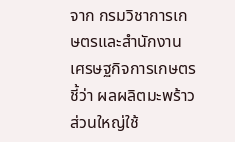จาก กรมวิชาการเกษตรและสำนักงานเศรษฐกิจการเกษตรชี้ว่า ผลผลิตมะพร้าวส่วนใหญ่ใช้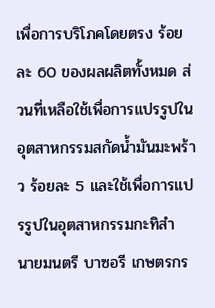เพื่อการบริโภคโดยตรง ร้อยละ 60 ของผลผลิตทั้งหมด ส่วนที่เหลือใช้เพื่อการแปรรูปในอุตสาหกรรมสกัดน้ำมันมะพร้าว ร้อยละ 5 และใช้เพื่อการแปรรูปในอุตสาหกรรมกะทิสำ
นายมนตรี บาซอรี เกษตรกร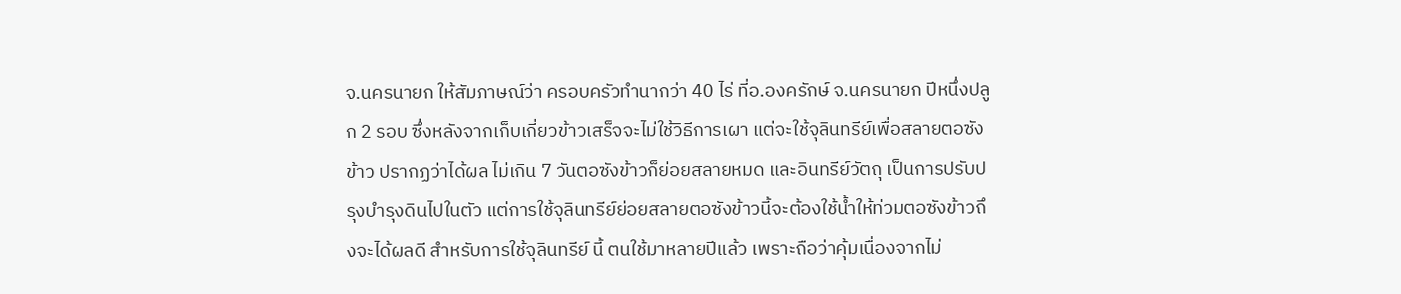จ.นครนายก ให้สัมภาษณ์ว่า ครอบครัวทำนากว่า 40 ไร่ ที่อ.องครักษ์ จ.นครนายก ปีหนึ่งปลูก 2 รอบ ซึ่งหลังจากเก็บเกี่ยวข้าวเสร็จจะไม่ใช้วิธีการเผา แต่จะใช้จุลินทรีย์เพื่อสลายตอซังข้าว ปรากฏว่าได้ผล ไม่เกิน 7 วันตอซังข้าวก็ย่อยสลายหมด และอินทรีย์วัตถุ เป็นการปรับปรุงบำรุงดินไปในตัว แต่การใช้จุลินทรีย์ย่อยสลายตอซังข้าวนี้จะต้องใช้น้ำให้ท่วมตอซังข้าวถึงจะได้ผลดี สำหรับการใช้จุลินทรีย์ นี้ ตนใช้มาหลายปีแล้ว เพราะถือว่าคุ้มเนื่องจากไม่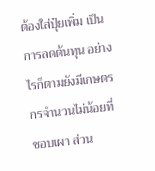ต้องใส่ปุ๋ยเพิ่ม เป็นการลดต้นทุน อย่างไรก็ตามยังมีเกษตรกรจำนวนไม่น้อยที่ชอบเผา ส่วน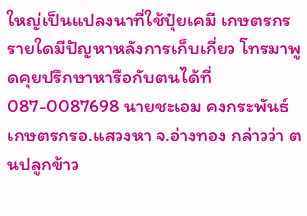ใหญ่เป็นแปลงนาที่ใช้ปุ๋ยเคมี เกษตรกรรายใดมีปัญหาหลังการเก็บเกี่ยว โทรมาพูดคุยปรึกษาหารือกับตนได้ที่ 087-0087698 นายชะเอม คงกระพันธ์ เกษตรกรอ.แสวงหา จ.อ่างทอง กล่าวว่า ตนปลูกข้าว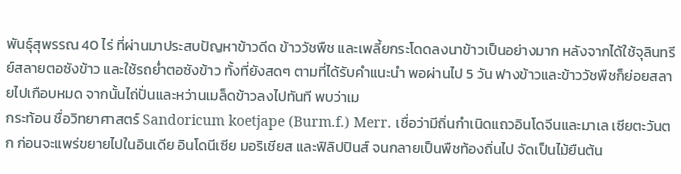พันธุ์สุพรรณ 40 ไร่ ที่ผ่านมาประสบปัญหาข้าวดีด ข้าววัชพืช และเพลี้ยกระโดดลงนาข้าวเป็นอย่างมาก หลังจากได้ใช้จุลินทรีย์สลายตอซังข้าว และใช้รถย่ำตอซังข้าว ทั้งที่ยังสดๆ ตามที่ได้รับคำแนะนำ พอผ่านไป 5 วัน ฟางข้าวและข้าววัชพืชก็ย่อยสลายไปเกือบหมด จากนั้นไถ่ปั่นและหว่านเมล็ดข้าวลงไปทันที พบว่าเม
กระท้อน ชื่อวิทยาศาสตร์ Sandoricum koetjape (Burm.f.) Merr. เชื่อว่ามีถิ่นกำเนิดแถวอินโดจีนและมาเล เซียตะวันตก ก่อนจะแพร่ขยายไปในอินเดีย อินโดนีเซีย มอริเชียส และฟิลิปปินส์ จนกลายเป็นพืชท้องถิ่นไป จัดเป็นไม้ยืนต้น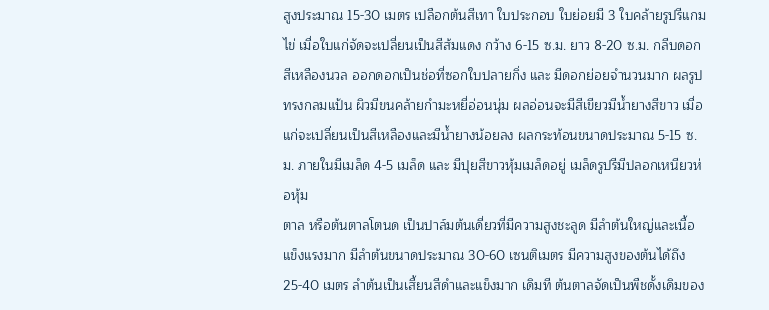สูงประมาณ 15-30 เมตร เปลือกต้นสีเทา ใบประกอบ ใบย่อยมี 3 ใบคล้ายรูปรีแกมไข่ เมื่อใบแก่จัดจะเปลี่ยนเป็นสีส้มแดง กว้าง 6-15 ซ.ม. ยาว 8-20 ซ.ม. กลีบดอกสีเหลืองนวล ออกดอกเป็นช่อที่ซอกใบปลายกิ่ง และ มีดอกย่อยจำนวนมาก ผลรูปทรงกลมแป้น ผิวมีขนคล้ายกำมะหยี่อ่อนนุ่ม ผลอ่อนจะมีสีเขียวมีน้ำยางสีขาว เมื่อแก่จะเปลี่ยนเป็นสีเหลืองและมีน้ำยางน้อยลง ผลกระท้อนขนาดประมาณ 5-15 ซ.ม. ภายในมีเมล็ด 4-5 เมล็ด และ มีปุยสีขาวหุ้มเมล็ดอยู่ เมล็ดรูปรีมีปลอกเหนียวห่อหุ้ม
ตาล หรือต้นตาลโตนด เป็นปาล์มต้นเดี่ยวที่มีความสูงชะลูด มีลำต้นใหญ่และเนื้อแข็งแรงมาก มีลำต้นขนาดประมาณ 30-60 เซนติเมตร มีความสูงของต้นได้ถึง 25-40 เมตร ลำต้นเป็นเสี้ยนสีดำและแข็งมาก เดิมที ต้นตาลจัดเป็นพืชดั้งเดิมของ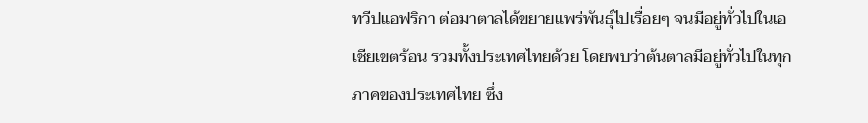ทวีปแอฟริกา ต่อมาตาลได้ขยายแพร่พันธุ์ไปเรื่อยๆ จนมีอยู่ทั่วไปในเอเชียเขตร้อน รวมทั้งประเทศไทยด้วย โดยพบว่าต้นตาลมีอยู่ทั่วไปในทุกภาคของประเทศไทย ซึ่ง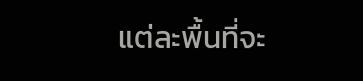แต่ละพื้นที่จะ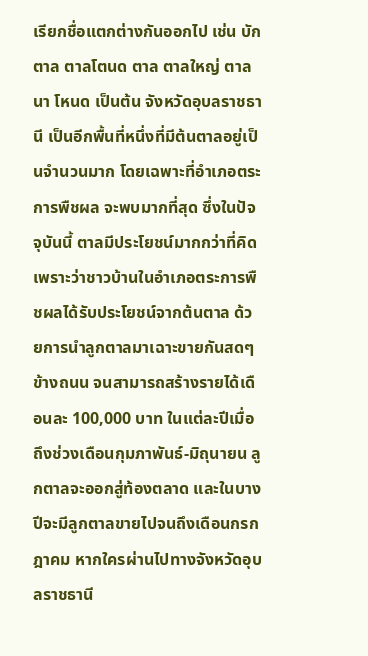เรียกชื่อแตกต่างกันออกไป เช่น บักตาล ตาลโตนด ตาล ตาลใหญ่ ตาลนา โหนด เป็นต้น จังหวัดอุบลราชธานี เป็นอีกพื้นที่หนึ่งที่มีต้นตาลอยู่เป็นจำนวนมาก โดยเฉพาะที่อำเภอตระการพืชผล จะพบมากที่สุด ซึ่งในปัจจุบันนี้ ตาลมีประโยชน์มากกว่าที่คิด เพราะว่าชาวบ้านในอำเภอตระการพืชผลได้รับประโยชน์จากต้นตาล ด้วยการนำลูกตาลมาเฉาะขายกันสดๆ ข้างถนน จนสามารถสร้างรายได้เดือนละ 100,000 บาท ในแต่ละปีเมื่อถึงช่วงเดือนกุมภาพันธ์-มิถุนายน ลูกตาลจะออกสู่ท้องตลาด และในบางปีจะมีลูกตาลขายไปจนถึงเดือนกรกฎาคม หากใครผ่านไปทางจังหวัดอุบลราชธานี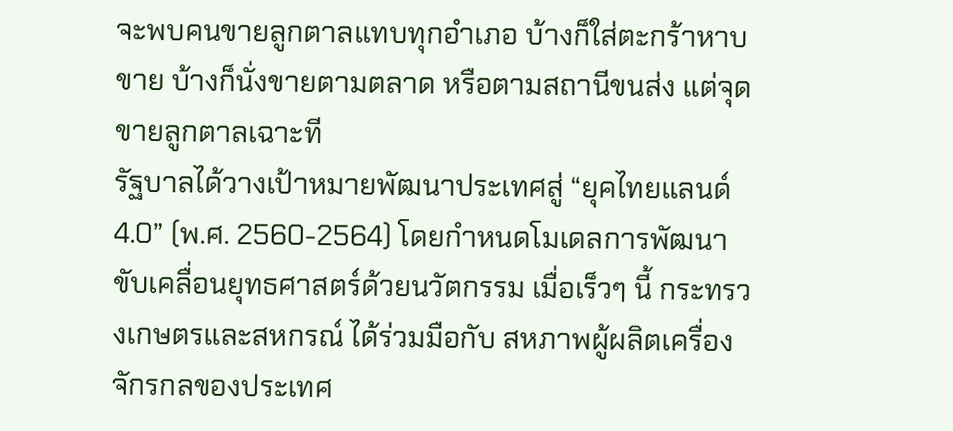จะพบคนขายลูกตาลแทบทุกอำเภอ บ้างก็ใส่ตะกร้าหาบขาย บ้างก็นั่งขายตามตลาด หรือตามสถานีขนส่ง แต่จุดขายลูกตาลเฉาะที
รัฐบาลได้วางเป้าหมายพัฒนาประเทศสู่ “ยุคไทยแลนด์ 4.0” (พ.ศ. 2560-2564) โดยกำหนดโมเดลการพัฒนาขับเคลื่อนยุทธศาสตร์ด้วยนวัตกรรม เมื่อเร็วๆ นี้ กระทรวงเกษตรและสหกรณ์ ได้ร่วมมือกับ สหภาพผู้ผลิตเครื่องจักรกลของประเทศ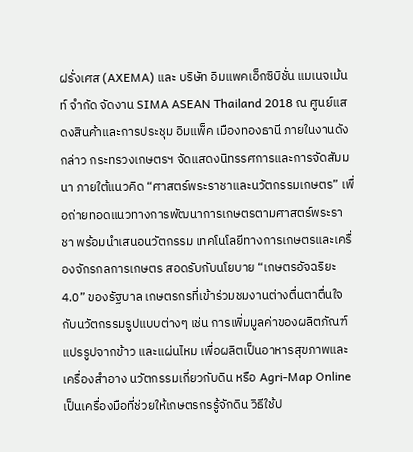ฝรั่งเศส (AXEMA) และ บริษัท อิมแพคเอ็กซิบิชั่น แมเนจเม้นท์ จำกัด จัดงาน SIMA ASEAN Thailand 2018 ณ ศูนย์แสดงสินค้าและการประชุม อิมแพ็ค เมืองทองธานี ภายในงานดังกล่าว กระทรวงเกษตรฯ จัดแสดงนิทรรศการและการจัดสัมมนา ภายใต้แนวคิด “ศาสตร์พระราชาและนวัตกรรมเกษตร” เพื่อถ่ายทอดแนวทางการพัฒนาการเกษตรตามศาสตร์พระราชา พร้อมนำเสนอนวัตกรรม เทคโนโลยีทางการเกษตรและเครื่องจักรกลการเกษตร สอดรับกับนโยบาย “เกษตรอัจฉริยะ 4.0” ของรัฐบาล เกษตรกรที่เข้าร่วมชมงานต่างตื่นตาตื่นใจกับนวัตกรรมรูปแบบต่างๆ เช่น การเพิ่มมูลค่าของผลิตภัณฑ์แปรรูปจากข้าว และแผ่นไหม เพื่อผลิตเป็นอาหารสุขภาพและเครื่องสำอาง นวัตกรรมเกี่ยวกับดิน หรือ Agri-Map Online เป็นเครื่องมือที่ช่วยให้เกษตรกรรู้จักดิน วิธีใช้ป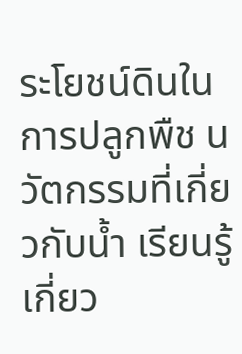ระโยชน์ดินในการปลูกพืช นวัตกรรมที่เกี่ยวกับน้ำ เรียนรู้เกี่ยว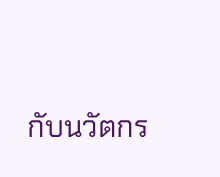กับนวัตกร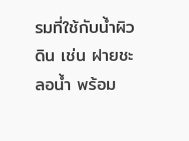รมที่ใช้กับน้ำผิวดิน เช่น ฝายชะลอน้ำ พร้อม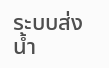ระบบส่งน้ำ